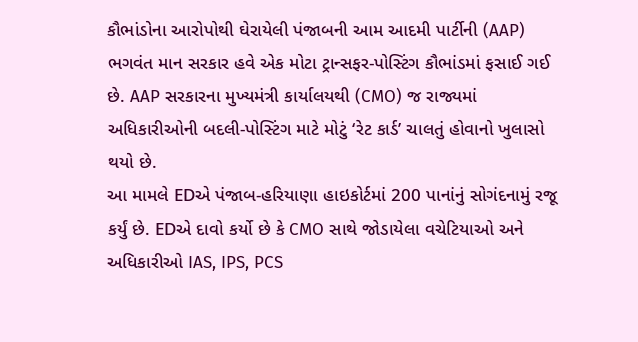કૌભાંડોના આરોપોથી ઘેરાયેલી પંજાબની આમ આદમી પાર્ટીની (AAP) ભગવંત માન સરકાર હવે એક મોટા ટ્રાન્સફર-પોસ્ટિંગ કૌભાંડમાં ફસાઈ ગઈ છે. AAP સરકારના મુખ્યમંત્રી કાર્યાલયથી (CMO) જ રાજ્યમાં અધિકારીઓની બદલી-પોસ્ટિંગ માટે મોટું ‘રેટ કાર્ડ’ ચાલતું હોવાનો ખુલાસો થયો છે.
આ મામલે EDએ પંજાબ-હરિયાણા હાઇકોર્ટમાં 200 પાનાંનું સોગંદનામું રજૂ કર્યું છે. EDએ દાવો કર્યો છે કે CMO સાથે જોડાયેલા વચેટિયાઓ અને અધિકારીઓ IAS, IPS, PCS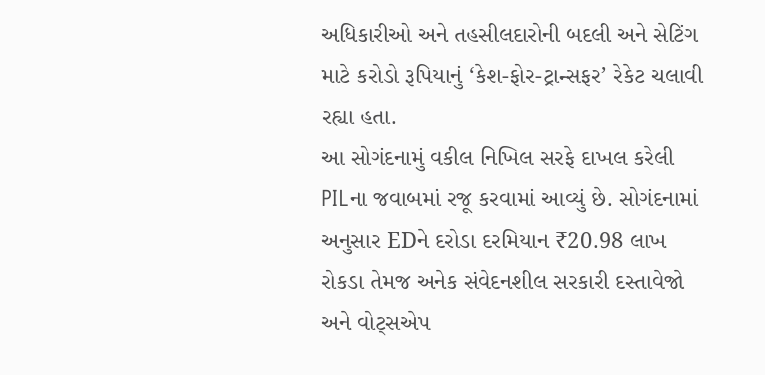અધિકારીઓ અને તહસીલદારોની બદલી અને સેટિંગ માટે કરોડો રૂપિયાનું ‘કેશ-ફોર-ટ્રાન્સફર’ રેકેટ ચલાવી રહ્યા હતા.
આ સોગંદનામું વકીલ નિખિલ સરફે દાખલ કરેલી PILના જવાબમાં રજૂ કરવામાં આવ્યું છે. સોગંદનામાં અનુસાર EDને દરોડા દરમિયાન ₹20.98 લાખ રોકડા તેમજ અનેક સંવેદનશીલ સરકારી દસ્તાવેજો અને વોટ્સએપ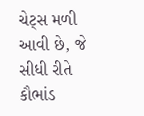ચેટ્સ મળી આવી છે, જે સીધી રીતે કૌભાંડ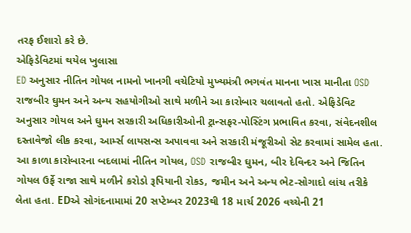તરફ ઈશારો કરે છે.
એફિડેવિટમાં થયેલ ખુલાસા
ED અનુસાર નીતિન ગોયલ નામનો ખાનગી વચેટિયો મુખ્યમંત્રી ભગવંત માનના ખાસ માનીતા OSD રાજબીર ઘુમન અને અન્ય સહયોગીઓ સાથે મળીને આ કારોબાર ચલાવતો હતો. એફિડેવિટ અનુસાર ગોયલ અને ઘુમન સરકારી અધિકારીઓની ટ્રાન્સફર-પોસ્ટિંગ પ્રભાવિત કરવા, સંવેદનશીલ દસ્તાવેજો લીક કરવા, આર્મ્સ લાયસન્સ અપાવવા અને સરકારી મંજૂરીઓ સેટ કરવામાં સામેલ હતા.
આ કાળા કારોબારના બદલામાં નીતિન ગોયલ, OSD રાજબીર ઘુમન, બીર દેવિન્દર અને જિતિન ગોયલ ઉર્ફે રાજા સાથે મળીને કરોડો રૂપિયાની રોકડ, જમીન અને અન્ય ભેટ-સોગાદો લાંચ તરીકે લેતા હતા. EDએ સોગંદનામામાં 20 સપ્ટેમ્બર 2023થી 18 માર્ચ 2026 વચ્ચેની 21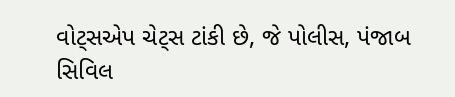વોટ્સએપ ચેટ્સ ટાંકી છે, જે પોલીસ, પંજાબ સિવિલ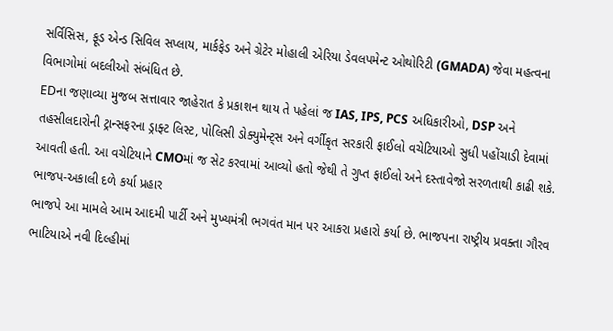સર્વિસિસ, ફૂડ એન્ડ સિવિલ સપ્લાય, માર્કફેડ અને ગ્રેટેર મોહાલી એરિયા ડેવલપમેન્ટ ઓથોરિટી (GMADA) જેવા મહત્વના વિભાગોમાં બદલીઓ સંબંધિત છે.
EDના જણાવ્યા મુજબ સત્તાવાર જાહેરાત કે પ્રકાશન થાય તે પહેલાં જ IAS, IPS, PCS અધિકારીઓ, DSP અને તહસીલદારોની ટ્રાન્સફરના ડ્રાફ્ટ લિસ્ટ, પોલિસી ડોક્યુમેન્ટ્સ અને વર્ગીકૃત સરકારી ફાઈલો વચેટિયાઓ સુધી પહોંચાડી દેવામાં આવતી હતી. આ વચેટિયાને CMOમાં જ સેટ કરવામાં આવ્યો હતો જેથી તે ગુપ્ત ફાઈલો અને દસ્તાવેજો સરળતાથી કાઢી શકે.
ભાજપ-અકાલી દળે કર્યા પ્રહાર
ભાજપે આ મામલે આમ આદમી પાર્ટી અને મુખ્યમંત્રી ભગવંત માન પર આકરા પ્રહારો કર્યા છે. ભાજપના રાષ્ટ્રીય પ્રવક્તા ગૌરવ ભાટિયાએ નવી દિલ્હીમાં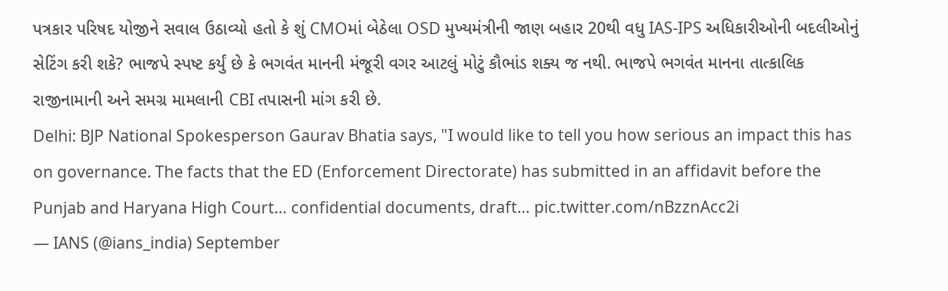પત્રકાર પરિષદ યોજીને સવાલ ઉઠાવ્યો હતો કે શું CMOમાં બેઠેલા OSD મુખ્યમંત્રીની જાણ બહાર 20થી વધુ IAS-IPS અધિકારીઓની બદલીઓનું સેટિંગ કરી શકે? ભાજપે સ્પષ્ટ કર્યું છે કે ભગવંત માનની મંજૂરી વગર આટલું મોટું કૌભાંડ શક્ય જ નથી. ભાજપે ભગવંત માનના તાત્કાલિક રાજીનામાની અને સમગ્ર મામલાની CBI તપાસની માંગ કરી છે.
Delhi: BJP National Spokesperson Gaurav Bhatia says, "I would like to tell you how serious an impact this has on governance. The facts that the ED (Enforcement Directorate) has submitted in an affidavit before the Punjab and Haryana High Court… confidential documents, draft… pic.twitter.com/nBzznAcc2i
— IANS (@ians_india) September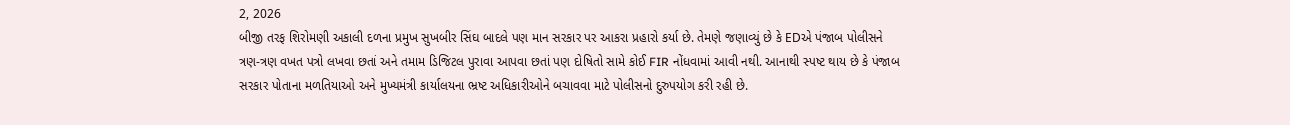2, 2026
બીજી તરફ શિરોમણી અકાલી દળના પ્રમુખ સુખબીર સિંઘ બાદલે પણ માન સરકાર પર આકરા પ્રહારો કર્યા છે. તેમણે જણાવ્યું છે કે EDએ પંજાબ પોલીસને ત્રણ-ત્રણ વખત પત્રો લખવા છતાં અને તમામ ડિજિટલ પુરાવા આપવા છતાં પણ દોષિતો સામે કોઈ FIR નોંધવામાં આવી નથી. આનાથી સ્પષ્ટ થાય છે કે પંજાબ સરકાર પોતાના મળતિયાઓ અને મુખ્યમંત્રી કાર્યાલયના ભ્રષ્ટ અધિકારીઓને બચાવવા માટે પોલીસનો દુરુપયોગ કરી રહી છે.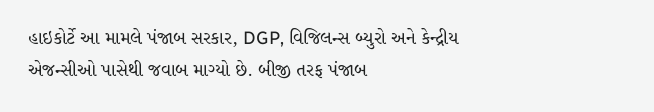હાઇકોર્ટે આ મામલે પંજાબ સરકાર, DGP, વિજિલન્સ બ્યુરો અને કેન્દ્રીય એજન્સીઓ પાસેથી જવાબ માગ્યો છે. બીજી તરફ પંજાબ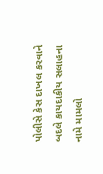પોલીસે કેસ દાખલ કરવાને બદલે કાયદાકીય સલાહના નામે મામલો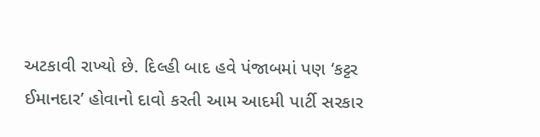અટકાવી રાખ્યો છે. દિલ્હી બાદ હવે પંજાબમાં પણ ‘કટ્ટર ઈમાનદાર’ હોવાનો દાવો કરતી આમ આદમી પાર્ટી સરકાર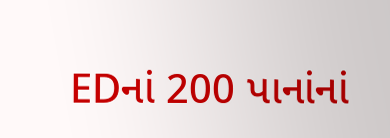EDનાં 200 પાનાંનાં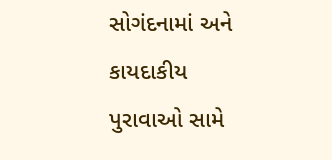સોગંદનામાં અને કાયદાકીય પુરાવાઓ સામે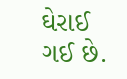ઘેરાઈ ગઈ છે.